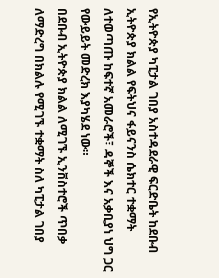የኢትዮጵያ ካፒታል ገበያ አስተዳደራዊ ፍርድቤት ከደቡብ ኢትዮጵያ ክልል የፍትህና ፋይናንስ ሴክተር ተቋማት ለተወጣጡ ከፍተኛ አመራሮች፣ ዳኞች እና አቃቢያነ ህግ ጋር የውይይት መድረክ እያካሄደ ነው።
በደቡብ ኢትዮጵያ ክልል ለሚገኙ ኢንቨስተሮች ጥበቃ ለማድረግ በክልሉ የሚገኙ ተቋማት ስለ ካፒታል ገበያ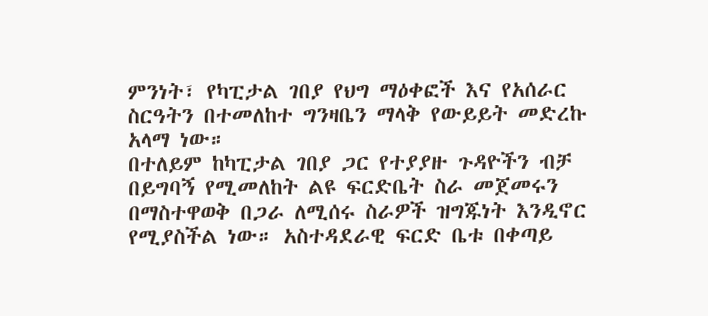ምንነት፣ የካፒታል ገበያ የህግ ማዕቀፎች እና የአሰራር ስርዓትን በተመለከተ ግንዛቤን ማላቅ የውይይት መድረኩ አላማ ነው።
በተለይም ከካፒታል ገበያ ጋር የተያያዙ ጉዳዮችን ብቻ በይግባኝ የሚመለከት ልዩ ፍርድቤት ስራ መጀመሩን በማስተዋወቅ በጋራ ለሚሰሩ ስራዎች ዝግጁነት እንዲኖር የሚያስችል ነው። አስተዳደራዊ ፍርድ ቤቱ በቀጣይ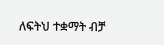ለፍትህ ተቋማት ብቻ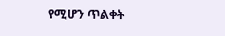የሚሆን ጥልቀት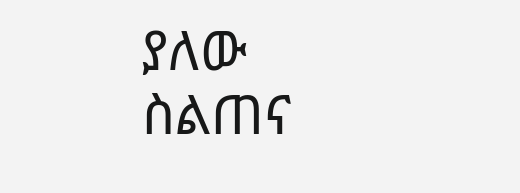ያለው ስልጠና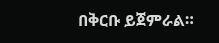በቅርቡ ይጀምራል።